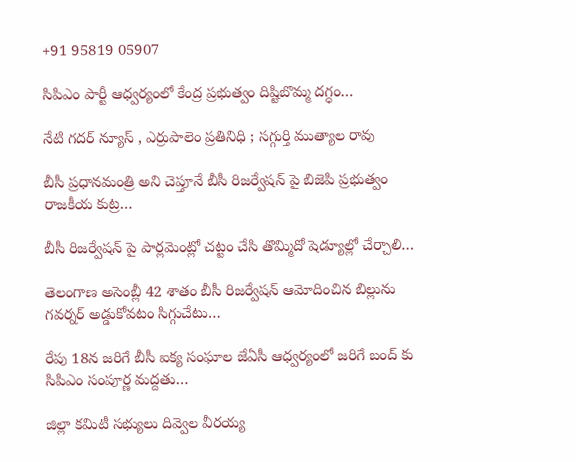+91 95819 05907

సిపిఎం పార్టీ ఆధ్వర్యంలో కేంద్ర ప్రభుత్వం దిష్టిబొమ్మ దగ్ధం…

నేటి గదర్ న్యూస్ , ఎర్రుపాలెం ప్రతినిధి ; సగ్గుర్తి ముత్యాల రావు

బీసీ ప్రధానమంత్రి అని చెప్తూనే బీసీ రిజర్వేషన్ పై బిజెపి ప్రభుత్వం రాజకీయ కుట్ర…

బీసీ రిజర్వేషన్ పై పార్లమెంట్లో చట్టం చేసి తొమ్మిదో షెడ్యూల్లో చేర్చాలి…

తెలంగాణ అసెంబ్లీ 42 శాతం బీసీ రిజర్వేషన్ ఆమోదించిన బిల్లును గవర్నర్ అడ్డుకోవటం సిగ్గుచేటు…

రేపు 18న జరిగే బీసీ ఐక్య సంఘాల జేఏసీ ఆధ్వర్యంలో జరిగే బంద్ కు సిపిఎం సంపూర్ణ మద్దతు…

జిల్లా కమిటీ సభ్యులు దివ్వెల వీరయ్య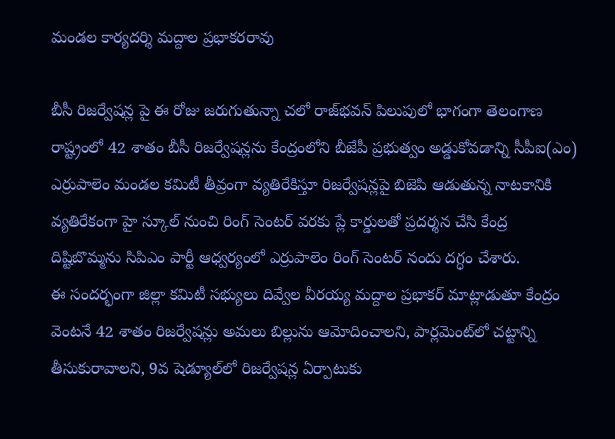మండల కార్యదర్శి మద్దాల ప్రభాకరరావు

బీసీ రిజర్వేషన్ల పై ఈ రోజు జరుగుతున్నా చలో రాజ్‌భవన్‌ పిలుపులో భాగంగా తెలంగాణ రాష్ట్రంలో 42 శాతం బీసీ రిజర్వేషన్లను కేంద్రంలోని బీజేపీ ప్రభుత్వం అడ్డుకోవడాన్ని సీపీఐ(ఎం) ఎర్రుపాలెం మండల కమిటీ తీవ్రంగా వ్యతిరేకిస్తూ రిజర్వేషన్లపై బిజెపి ఆడుతున్న నాటకానికి వ్యతిరేకంగా హై స్కూల్ నుంచి రింగ్ సెంటర్ వరకు ప్లే కార్డులతో ప్రదర్శన చేసి కేంద్ర దిష్టిబొమ్మను సిపిఎం పార్టీ ఆధ్వర్యంలో ఎర్రుపాలెం రింగ్ సెంటర్ నందు దగ్ధం చేశారు.
ఈ సందర్భంగా జిల్లా కమిటీ సభ్యులు దివ్వేల వీరయ్య మద్దాల ప్రభాకర్ మాట్లాడుతూ కేంద్రం వెంటనే 42 శాతం రిజర్వేషన్లు అమలు బిల్లును ఆమోదించాలని, పార్లమెంట్‌లో చట్టాన్ని తీసుకురావాలని, 9వ షెడ్యూల్‌లో రిజర్వేషన్ల ఏర్పాటుకు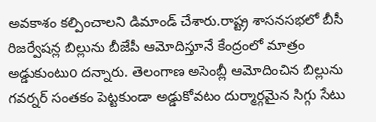అవకాశం కల్పించాలని డిమాండ్‌ చేశారు.రాష్ట్ర శాసనసభలో బీసీ రిజర్వేషన్ల బిల్లును బీజేపీ ఆమోదిస్తూనే కేంద్రంలో మాత్రం అడ్డుకుంటుo దన్నారు. తెలంగాణ అసెంబ్లీ ఆమోదించిన బిల్లును గవర్నర్ సంతకం పెట్టకుండా అడ్డుకోవటం దుర్మార్గమైన సిగ్గు సేటు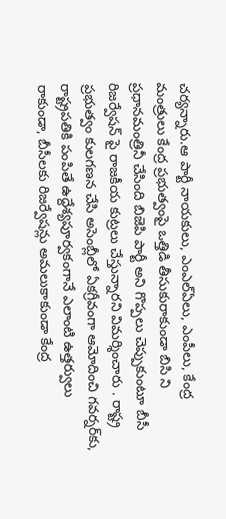చర్యన్నారు.ఆ పార్టీ నాయకులు, ఎంఎల్‌ఏలు, ఎంపీలు, కేంద్ర మంత్రులు కేంద్ర ప్రభుత్వంపై ఒత్తిడి తీసుకురాకుండా బిసి ని ప్రధానమంత్రినీ చేసింది బిజెపి పార్టీ అని గొప్పలు చెప్పుకుంటూ బీసీ రిజర్వేషన్ పై రాజకీయ కుట్రలు చేస్తున్నారని విమర్శించారు . రాష్ట్ర ప్రభుత్వం కులగణన చేసి అసెంబ్లీలో ఏకగ్రీవంగా ఆమోదించి గవర్నర్‌కు, రాష్ట్రపతికి పంపితే ఉద్దేశ్యపూర్వకంగానే ఎలాంటి ఉత్తర్వులు రాకుండా, బీసీలకు రిజర్వేషన్లు అమలుకాకుండా కేంద్ర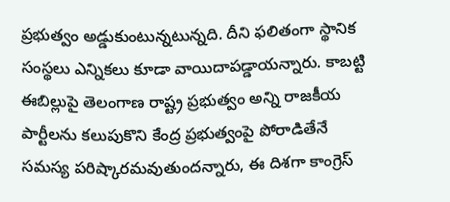ప్రభుత్వం అడ్డుకుంటున్నటున్నది. దీని ఫలితంగా స్థానిక సంస్థలు ఎన్నికలు కూడా వాయిదాపడ్డాయన్నారు. కాబట్టి ఈబిల్లుపై తెలంగాణ రాష్ట్ర ప్రభుత్వం అన్ని రాజకీయ పార్టీలను కలుపుకొని కేంద్ర ప్రభుత్వంపై పోరాడితేనే సమస్య పరిష్కారమవుతుందన్నారు, ఈ దిశగా కాంగ్రెస్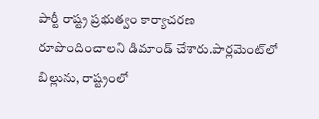పార్టీ రాష్ట్ర ప్రభుత్వం కార్యాచరణ రూపొందించాలని డిమాండ్‌ చేశారు.పార్లమెంట్‌లో బిల్లును, రాష్ట్రంలో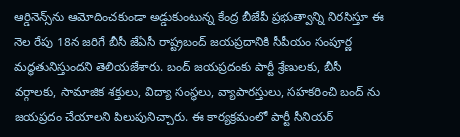ఆర్డినెన్స్‌ను ఆమోదించకుండా అడ్డుకుంటున్న కేంద్ర బీజేపీ ప్రభుత్వాన్ని నిరసిస్తూ ఈ నెల రేపు 18న జరిగే బీసీ జేఏసీ రాష్ట్రబంద్‌ జయప్రదానికి సీపీయం సంపూర్ణ మద్ధతునిస్తుందని తెలియజేశారు. బంద్ జయప్రదంకు పార్టీ శ్రేణులకు, బీసీ వర్గాలకు, సామాజిక శక్తులు, విద్యా సంస్థలు, వ్యాపారస్తులు, సహకరించి బంద్ ను జయప్రదం చేయాలని పిలుపునిచ్చారు. ఈ కార్యక్రమంలో పార్టీ సీనియర్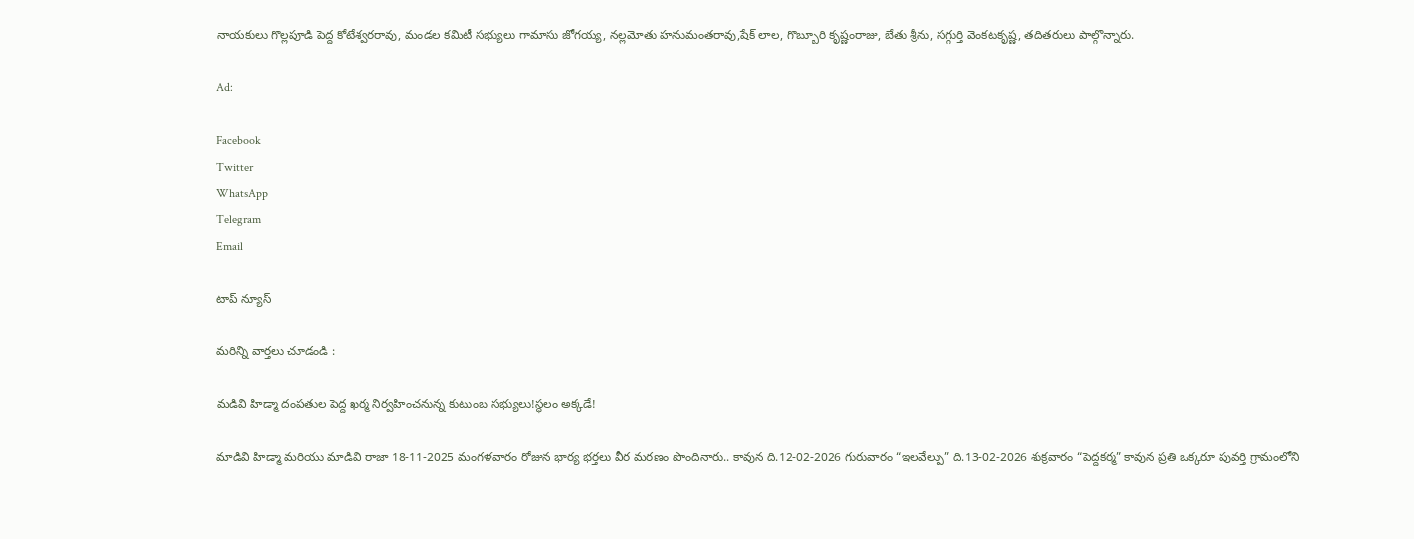నాయకులు గొల్లపూడి పెద్ద కోటేశ్వరరావు, మండల కమిటీ సభ్యులు గామాసు జోగయ్య, నల్లమోతు హనుమంతరావు,షేక్ లాల, గొబ్బూరి కృష్ణంరాజు, బేతు శ్రీను, సగ్గుర్తి వెంకటకృష్ణ, తదితరులు పాల్గొన్నారు.

Ad:

Facebook
Twitter
WhatsApp
Telegram
Email

టాప్ న్యూస్

మరిన్ని వార్తలు చూడండి :

మడివి హిడ్మా దంపతుల పెద్ద ఖర్మ నిర్వహించనున్న కుటుంబ సభ్యులు!స్థలం అక్కడే!

మాడివి హిడ్మా మరియు మాడివి రాజా 18-11-2025 మంగళవారం రోజున భార్య భర్తలు వీర మరణం పొందినారు.. కావున ది.12-02-2026 గురువారం “ఇలవేల్పు” ది.13-02-2026 శుక్రవారం “పెద్దకర్మ” కావున ప్రతి ఒక్కరూ పువర్తి గ్రామంలోని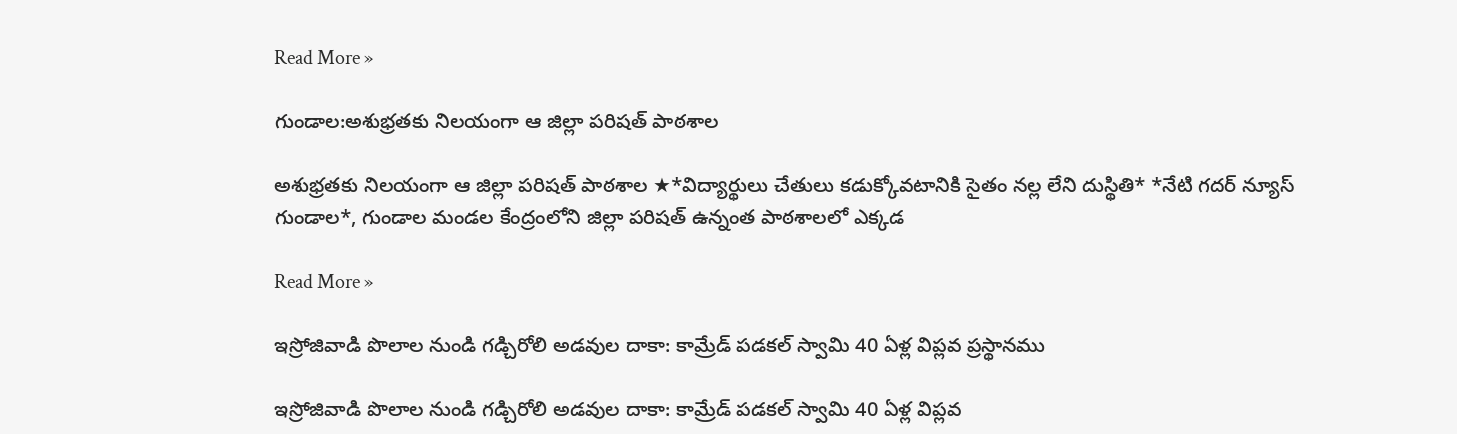Read More »

గుండాల:అశుభ్రతకు నిలయంగా ఆ జిల్లా పరిషత్ పాఠశాల

అశుభ్రతకు నిలయంగా ఆ జిల్లా పరిషత్ పాఠశాల ★*విద్యార్థులు చేతులు కడుక్కోవటానికి సైతం నల్ల లేని దుస్థితి* *నేటి గదర్ న్యూస్ గుండాల*, గుండాల మండల కేంద్రంలోని జిల్లా పరిషత్ ఉన్నంత పాఠశాలలో ఎక్కడ

Read More »

ఇస్రోజివాడి పొలాల నుండి గడ్చిరోలి అడవుల దాకా: కామ్రేడ్ పడకల్ స్వామి 40 ఏళ్ల విప్లవ ప్రస్థానము

ఇస్రోజివాడి పొలాల నుండి గడ్చిరోలి అడవుల దాకా: కామ్రేడ్ పడకల్ స్వామి 40 ఏళ్ల విప్లవ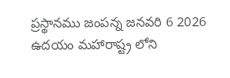ప్రస్థానము జంపన్న జనవరి 6 2026 ఉదయం మహారాష్ట్ర లోని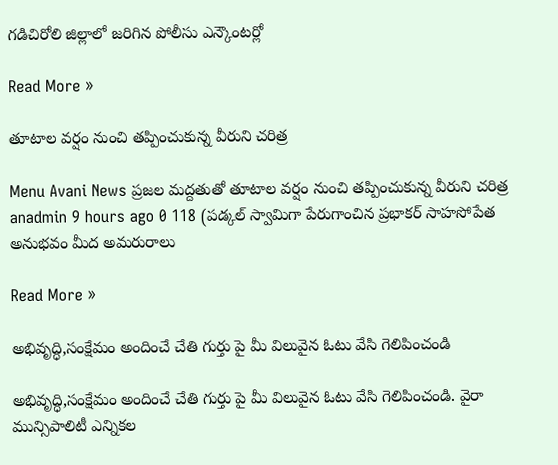గడిచిరోలి జిల్లాలో జరిగిన పోలీసు ఎన్కౌంటర్లో

Read More »

తూటాల వర్షం నుంచి తప్పించుకున్న వీరుని చరిత్ర‌

Menu Avani News ప్రజల మద్దతుతో తూటాల వర్షం నుంచి తప్పించుకున్న వీరుని చరిత్ర‌ anadmin 9 hours ago 0 118 (ప‌డ్క‌ల్ స్వామిగా పేరుగాంచిన ప్ర‌భాక‌ర్ సాహ‌సోపేత అనుభ‌వం మీద అమ‌రురాలు

Read More »

అభివృద్ధి,సంక్షేమం అందించే చేతి గుర్తు పై మీ విలువైన ఓటు వేసి గెలిపించండి

అభివృద్ధి,సంక్షేమం అందించే చేతి గుర్తు పై మీ విలువైన ఓటు వేసి గెలిపించండి. వైరా మున్సిపాలిటీ ఎన్నికల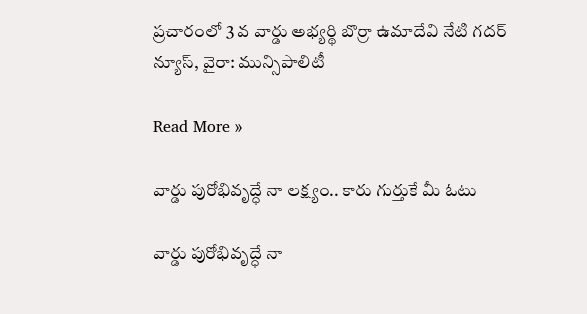ప్రచారంలో 3 వ వార్డు అభ్యర్థి బొర్రా ఉమాదేవి నేటి గదర్ న్యూస్, వైరా: మున్సిపాలిటీ

Read More »

వార్డు పురోభివృద్ధే నా లక్ష్యం.. కారు గుర్తుకే మీ ఓటు

వార్డు పురోభివృద్ధే నా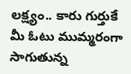లక్ష్యం.. కారు గుర్తుకే మీ ఓటు ముమ్మరంగా సాగుతున్న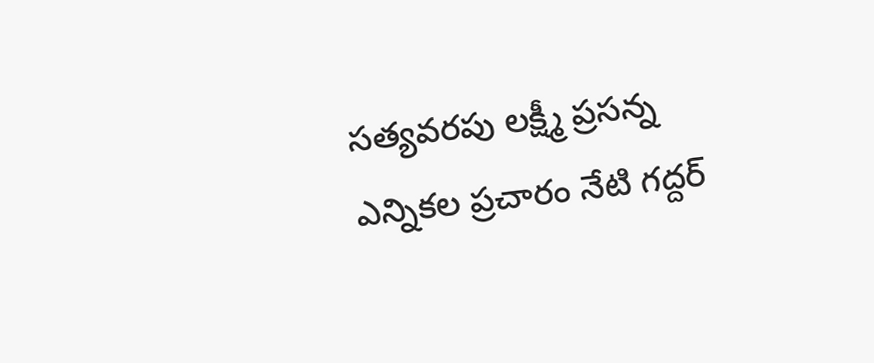సత్యవరపు లక్ష్మీ ప్రసన్న ఎన్నికల ప్రచారం నేటి గద్దర్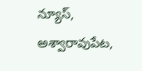న్యూస్, అశ్వారావుపేట,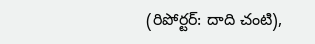(రిపోర్టర్: దాది చంటి),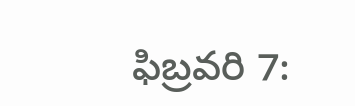ఫిబ్రవరి 7: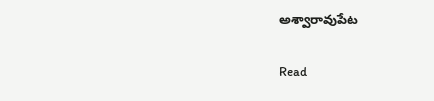అశ్వారావుపేట

Read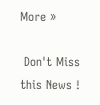More »

 Don't Miss this News !